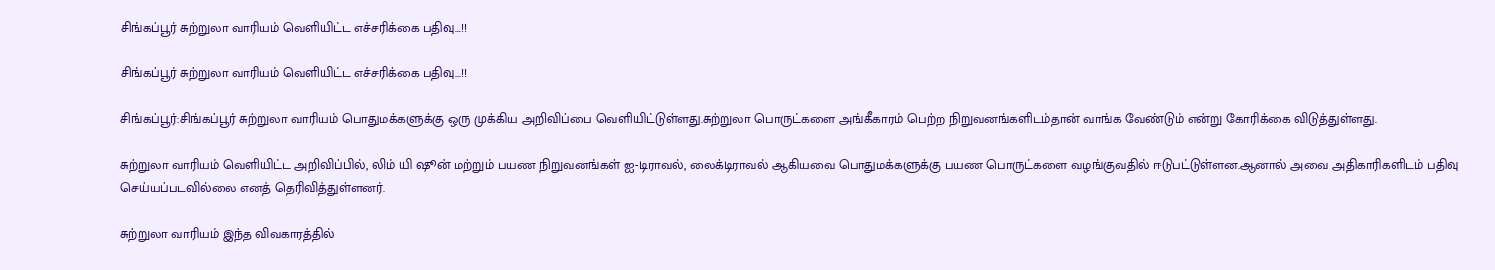சிங்கப்பூர் சுற்றுலா வாரியம் வெளியிட்ட எச்சரிக்கை பதிவு…!!

சிங்கப்பூர் சுற்றுலா வாரியம் வெளியிட்ட எச்சரிக்கை பதிவு...!!

சிங்கப்பூர்:சிங்கப்பூர் சுற்றுலா வாரியம் பொதுமக்களுக்கு ஒரு முக்கிய அறிவிப்பை வெளியிட்டுள்ளது.சுற்றுலா பொருட்களை அங்கீகாரம் பெற்ற நிறுவனங்களிடம்தான் வாங்க வேண்டும் என்று கோரிக்கை விடுத்துள்ளது.

சுற்றுலா வாரியம் வெளியிட்ட அறிவிப்பில், லிம் யி ஷூன் மற்றும் பயண நிறுவனங்கள் ஐ-டிராவல், லைக்டிராவல் ஆகியவை பொதுமக்களுக்கு பயண பொருட்களை வழங்குவதில் ஈடுபட்டுள்ளன.ஆனால் அவை அதிகாரிகளிடம் பதிவு செய்யப்படவில்லை எனத் தெரிவித்துள்ளனர்.

சுற்றுலா வாரியம் இந்த விவகாரத்தில்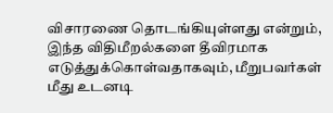விசாரணை தொடங்கியுள்ளது என்றும், இந்த விதிமீறல்களை தீவிரமாக எடுத்துக்கொள்வதாகவும், மீறுபவர்கள் மீது உடனடி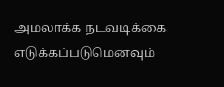அமலாக்க நடவடிக்கை எடுக்கப்படுமெனவும்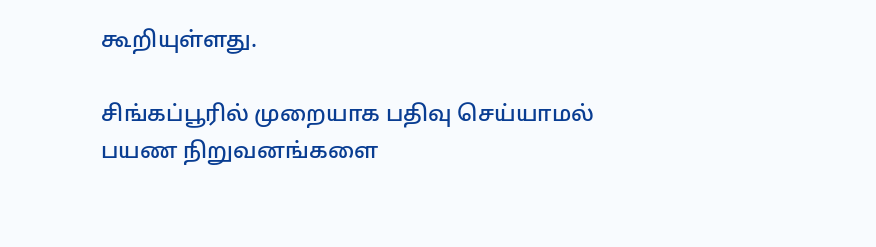கூறியுள்ளது.

சிங்கப்பூரில் முறையாக பதிவு செய்யாமல் பயண நிறுவனங்களை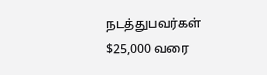நடத்துபவர்கள் $25,000 வரை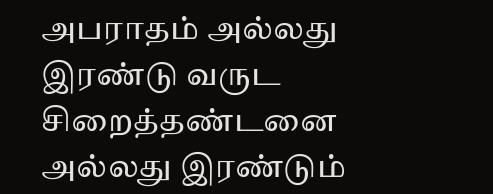அபராதம் அல்லது இரண்டு வருட சிறைத்தண்டனை அல்லது இரண்டும்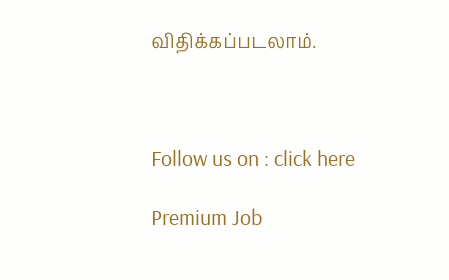விதிக்கப்படலாம்.



Follow us on : click here

Premium Job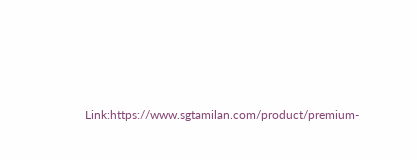Link:https://www.sgtamilan.com/product/premium-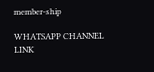member-ship

WHATSAPP CHANNEL LINK